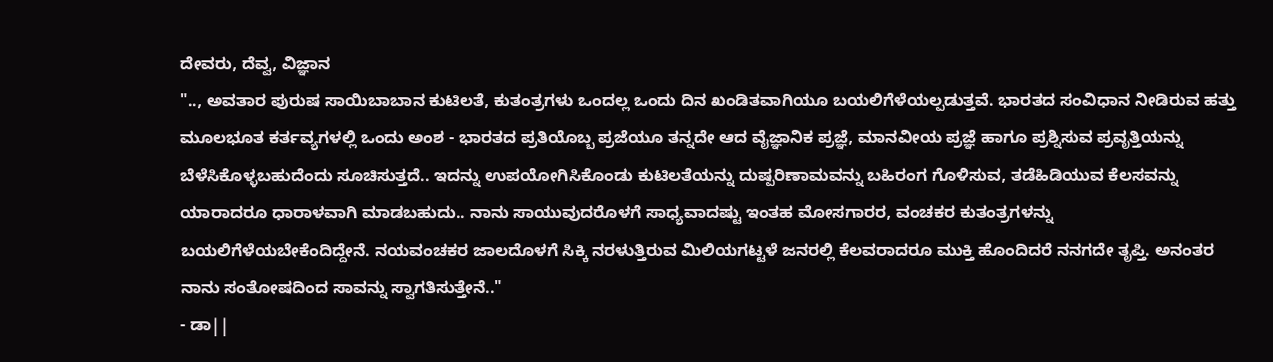ದೇವರು, ದೆವ್ವ, ವಿಜ್ಞಾನ
".., ಅವತಾರ ಪುರುಷ ಸಾಯಿಬಾಬಾನ ಕುಟಿಲತೆ, ಕುತಂತ್ರಗಳು ಒಂದಲ್ಲ ಒಂದು ದಿನ ಖಂಡಿತವಾಗಿಯೂ ಬಯಲಿಗೆಳೆಯಲ್ಪಡುತ್ತವೆ. ಭಾರತದ ಸಂವಿಧಾನ ನೀಡಿರುವ ಹತ್ತು ಮೂಲಭೂತ ಕರ್ತವ್ಯಗಳಲ್ಲಿ ಒಂದು ಅಂಶ - ಭಾರತದ ಪ್ರತಿಯೊಬ್ಬ ಪ್ರಜೆಯೂ ತನ್ನದೇ ಆದ ವೈಜ್ಞಾನಿಕ ಪ್ರಜ್ಞೆ, ಮಾನವೀಯ ಪ್ರಜ್ಞೆ ಹಾಗೂ ಪ್ರಶ್ನಿಸುವ ಪ್ರವೃತ್ತಿಯನ್ನು ಬೆಳೆಸಿಕೊಳ್ಳಬಹುದೆಂದು ಸೂಚಿಸುತ್ತದೆ.. ಇದನ್ನು ಉಪಯೋಗಿಸಿಕೊಂಡು ಕುಟಿಲತೆಯನ್ನು ದುಷ್ಪರಿಣಾಮವನ್ನು ಬಹಿರಂಗ ಗೊಳಿಸುವ, ತಡೆಹಿಡಿಯುವ ಕೆಲಸವನ್ನು ಯಾರಾದರೂ ಧಾರಾಳವಾಗಿ ಮಾಡಬಹುದು.. ನಾನು ಸಾಯುವುದರೊಳಗೆ ಸಾಧ್ಯವಾದಷ್ಟು ಇಂತಹ ಮೋಸಗಾರರ, ವಂಚಕರ ಕುತಂತ್ರಗಳನ್ನು ಬಯಲಿಗೆಳೆಯಬೇಕೆಂದಿದ್ದೇನೆ. ನಯವಂಚಕರ ಜಾಲದೊಳಗೆ ಸಿಕ್ಕಿ ನರಳುತ್ತಿರುವ ಮಿಲಿಯಗಟ್ಟಳೆ ಜನರಲ್ಲಿ ಕೆಲವರಾದರೂ ಮುಕ್ತಿ ಹೊಂದಿದರೆ ನನಗದೇ ತೃಪ್ತಿ. ಅನಂತರ ನಾನು ಸಂತೋಷದಿಂದ ಸಾವನ್ನು ಸ್ವಾಗತಿಸುತ್ತೇನೆ.."
- ಡಾ||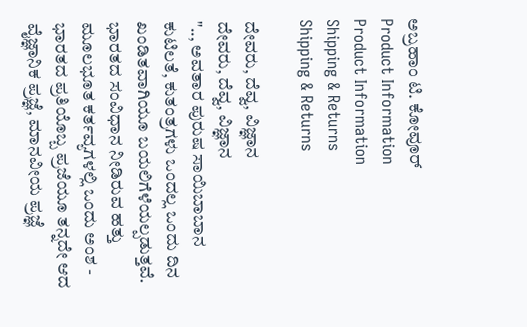ಅಬ್ರಹಾಂ ಟಿ. ಕೋವೂರ್
Product Information
Product Information
Shipping & Returns
Shipping & Returns

ದೇವರು, ದೆವ್ವ, ವಿಜ್ಞಾನ
ದೇವರು, ದೆವ್ವ, ವಿಜ್ಞಾನ
".., ಅವತಾರ ಪುರುಷ ಸಾಯಿಬಾಬಾನ ಕುಟಿಲತೆ, ಕುತಂತ್ರಗಳು ಒಂದಲ್ಲ ಒಂದು ದಿನ ಖಂಡಿತವಾಗಿಯೂ ಬಯಲಿಗೆಳೆಯಲ್ಪಡುತ್ತವೆ. ಭಾರತದ ಸಂವಿಧಾನ ನೀಡಿರುವ ಹತ್ತು ಮೂಲಭೂತ ಕರ್ತವ್ಯಗಳಲ್ಲಿ ಒಂದು ಅಂಶ - ಭಾರತದ ಪ್ರತಿಯೊಬ್ಬ ಪ್ರಜೆಯೂ ತನ್ನದೇ ಆದ ವೈಜ್ಞಾನಿಕ ಪ್ರಜ್ಞೆ, ಮಾನವೀಯ ಪ್ರಜ್ಞೆ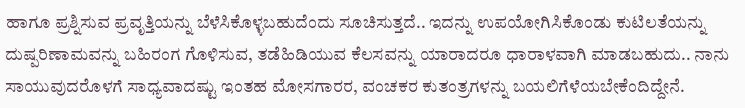ಹಾಗೂ ಪ್ರಶ್ನಿಸುವ ಪ್ರವೃತ್ತಿಯನ್ನು ಬೆಳೆಸಿಕೊಳ್ಳಬಹುದೆಂದು ಸೂಚಿಸುತ್ತದೆ.. ಇದನ್ನು ಉಪಯೋಗಿಸಿಕೊಂಡು ಕುಟಿಲತೆಯನ್ನು ದುಷ್ಪರಿಣಾಮವನ್ನು ಬಹಿರಂಗ ಗೊಳಿಸುವ, ತಡೆಹಿಡಿಯುವ ಕೆಲಸವನ್ನು ಯಾರಾದರೂ ಧಾರಾಳವಾಗಿ ಮಾಡಬಹುದು.. ನಾನು ಸಾಯುವುದರೊಳಗೆ ಸಾಧ್ಯವಾದಷ್ಟು ಇಂತಹ ಮೋಸಗಾರರ, ವಂಚಕರ ಕುತಂತ್ರಗಳನ್ನು ಬಯಲಿಗೆಳೆಯಬೇಕೆಂದಿದ್ದೇನೆ.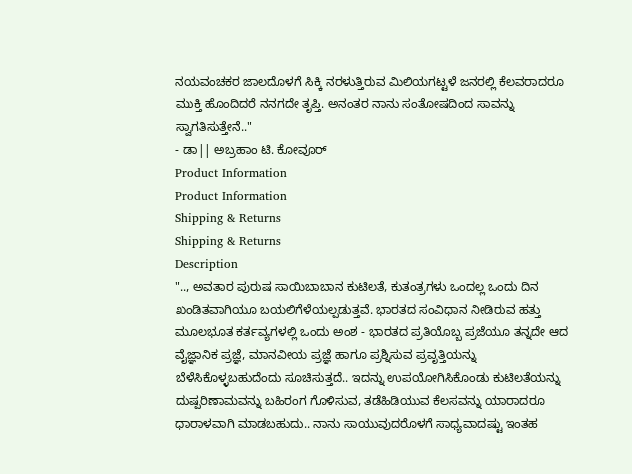ನಯವಂಚಕರ ಜಾಲದೊಳಗೆ ಸಿಕ್ಕಿ ನರಳುತ್ತಿರುವ ಮಿಲಿಯಗಟ್ಟಳೆ ಜನರಲ್ಲಿ ಕೆಲವರಾದರೂ ಮುಕ್ತಿ ಹೊಂದಿದರೆ ನನಗದೇ ತೃಪ್ತಿ. ಅನಂತರ ನಾನು ಸಂತೋಷದಿಂದ ಸಾವನ್ನು ಸ್ವಾಗತಿಸುತ್ತೇನೆ.."
- ಡಾ|| ಅಬ್ರಹಾಂ ಟಿ. ಕೋವೂರ್
Product Information
Product Information
Shipping & Returns
Shipping & Returns
Description
".., ಅವತಾರ ಪುರುಷ ಸಾಯಿಬಾಬಾನ ಕುಟಿಲತೆ, ಕುತಂತ್ರಗಳು ಒಂದಲ್ಲ ಒಂದು ದಿನ ಖಂಡಿತವಾಗಿಯೂ ಬಯಲಿಗೆಳೆಯಲ್ಪಡುತ್ತವೆ. ಭಾರತದ ಸಂವಿಧಾನ ನೀಡಿರುವ ಹತ್ತು ಮೂಲಭೂತ ಕರ್ತವ್ಯಗಳಲ್ಲಿ ಒಂದು ಅಂಶ - ಭಾರತದ ಪ್ರತಿಯೊಬ್ಬ ಪ್ರಜೆಯೂ ತನ್ನದೇ ಆದ ವೈಜ್ಞಾನಿಕ ಪ್ರಜ್ಞೆ, ಮಾನವೀಯ ಪ್ರಜ್ಞೆ ಹಾಗೂ ಪ್ರಶ್ನಿಸುವ ಪ್ರವೃತ್ತಿಯನ್ನು ಬೆಳೆಸಿಕೊಳ್ಳಬಹುದೆಂದು ಸೂಚಿಸುತ್ತದೆ.. ಇದನ್ನು ಉಪಯೋಗಿಸಿಕೊಂಡು ಕುಟಿಲತೆಯನ್ನು ದುಷ್ಪರಿಣಾಮವನ್ನು ಬಹಿರಂಗ ಗೊಳಿಸುವ, ತಡೆಹಿಡಿಯುವ ಕೆಲಸವನ್ನು ಯಾರಾದರೂ ಧಾರಾಳವಾಗಿ ಮಾಡಬಹುದು.. ನಾನು ಸಾಯುವುದರೊಳಗೆ ಸಾಧ್ಯವಾದಷ್ಟು ಇಂತಹ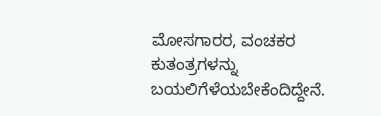ಮೋಸಗಾರರ, ವಂಚಕರ ಕುತಂತ್ರಗಳನ್ನು ಬಯಲಿಗೆಳೆಯಬೇಕೆಂದಿದ್ದೇನೆ.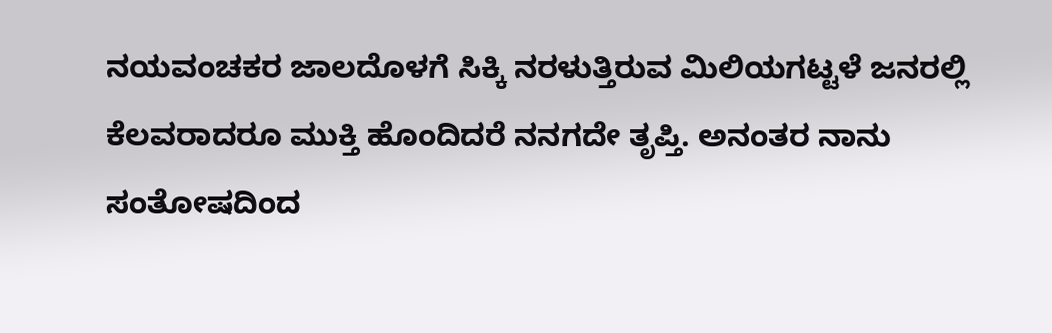ನಯವಂಚಕರ ಜಾಲದೊಳಗೆ ಸಿಕ್ಕಿ ನರಳುತ್ತಿರುವ ಮಿಲಿಯಗಟ್ಟಳೆ ಜನರಲ್ಲಿ ಕೆಲವರಾದರೂ ಮುಕ್ತಿ ಹೊಂದಿದರೆ ನನಗದೇ ತೃಪ್ತಿ. ಅನಂತರ ನಾನು ಸಂತೋಷದಿಂದ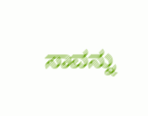ಸಾವನ್ನು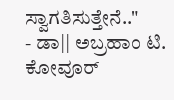ಸ್ವಾಗತಿಸುತ್ತೇನೆ.."
- ಡಾ|| ಅಬ್ರಹಾಂ ಟಿ. ಕೋವೂರ್